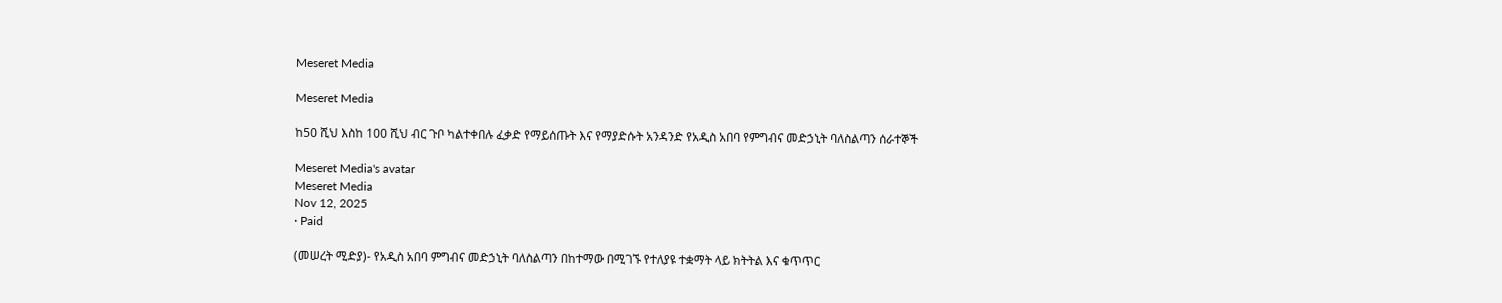Meseret Media

Meseret Media

ከ50 ሺህ እስከ 100 ሺህ ብር ጉቦ ካልተቀበሉ ፈቃድ የማይሰጡት እና የማያድሱት አንዳንድ የአዲስ አበባ የምግብና መድኃኒት ባለስልጣን ሰራተኞች

Meseret Media's avatar
Meseret Media
Nov 12, 2025
∙ Paid

(መሠረት ሚድያ)- የአዲስ አበባ ምግብና መድኃኒት ባለስልጣን በከተማው በሚገኙ የተለያዩ ተቋማት ላይ ክትትል እና ቁጥጥር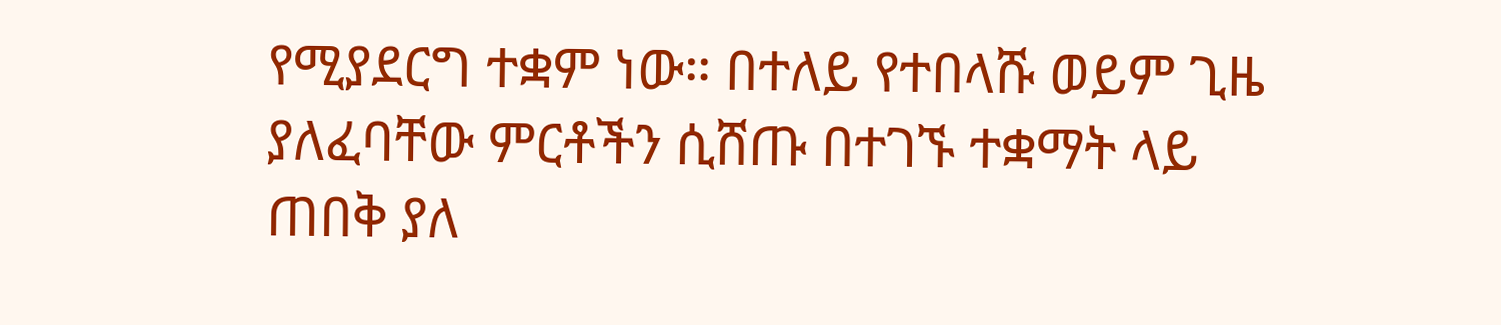የሚያደርግ ተቋም ነው። በተለይ የተበላሹ ወይም ጊዜ ያለፈባቸው ምርቶችን ሲሸጡ በተገኙ ተቋማት ላይ ጠበቅ ያለ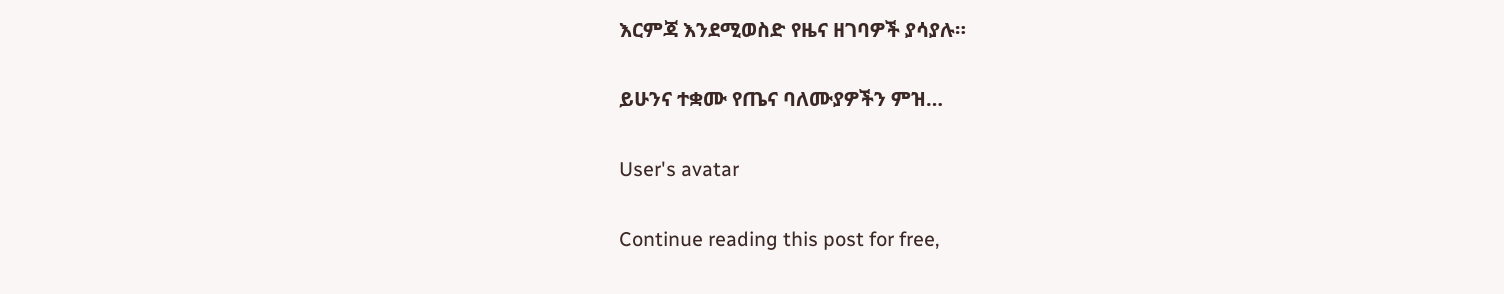እርምጃ እንደሚወስድ የዜና ዘገባዎች ያሳያሉ።

ይሁንና ተቋሙ የጤና ባለሙያዎችን ምዝ…

User's avatar

Continue reading this post for free,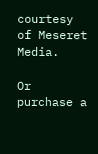courtesy of Meseret Media.

Or purchase a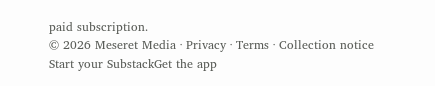paid subscription.
© 2026 Meseret Media · Privacy ∙ Terms ∙ Collection notice
Start your SubstackGet the app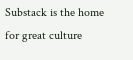Substack is the home for great culture